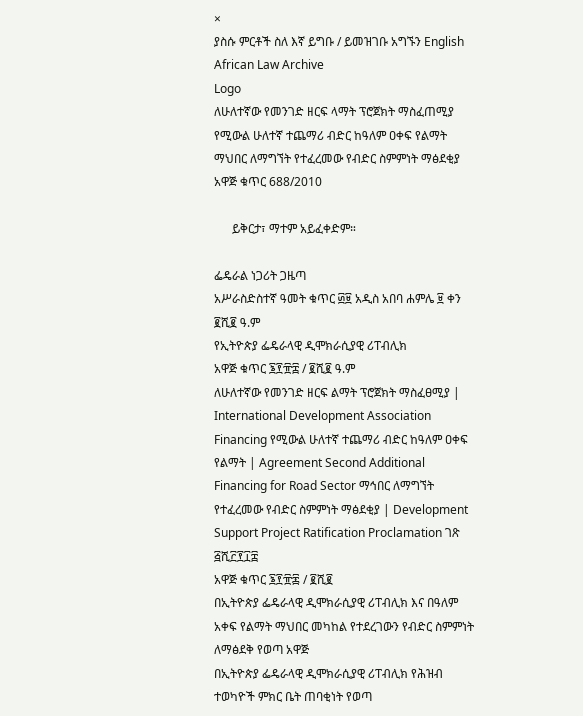×
ያስሱ ምርቶች ስለ እኛ ይግቡ / ይመዝገቡ አግኙን English
African Law Archive
Logo
ለሁለተኛው የመንገድ ዘርፍ ላማት ፕሮጀክት ማስፈጠሚያ የሚውል ሁለተኛ ተጨማሪ ብድር ከዓለም ዐቀፍ የልማት ማህበር ለማግኘት የተፈረመው የብድር ስምምነት ማፅደቂያ አዋጅ ቁጥር 688/2010

      ይቅርታ፣ ማተም አይፈቀድም።

ፌዴራል ነጋሪት ጋዜጣ
አሥራስድስተኛ ዓመት ቁጥር ፴፱ አዲስ አበባ ሐምሌ ፱ ቀን ፪ሺ፪ ዓ.ም
የኢትዮጵያ ፌዴራላዊ ዲሞክራሲያዊ ሪፐብሊክ
አዋጅ ቁጥር ፮፻፹፰ / ፪ሺ፪ ዓ.ም
ለሁለተኛው የመንገድ ዘርፍ ልማት ፕሮጀክት ማስፈፀሚያ | International Development Association Financing የሚውል ሁለተኛ ተጨማሪ ብድር ከዓለም ዐቀፍ የልማት | Agreement Second Additional Financing for Road Sector ማኅበር ለማግኘት የተፈረመው የብድር ስምምነት ማፅደቂያ | Development Support Project Ratification Proclamation ገጽ ፭ሺ፫፻፲፰
አዋጅ ቁጥር ፮፻፹፷ / ፪ሺ፪
በኢትዮጵያ ፌዴራላዊ ዲሞክራሲያዊ ሪፐብሊክ እና በዓለም አቀፍ የልማት ማህበር መካከል የተደረገውን የብድር ስምምነት ለማፅደቅ የወጣ አዋጅ
በኢትዮጵያ ፌዴራላዊ ዲሞክራሲያዊ ሪፐብሊክ የሕዝብ ተወካዮች ምክር ቤት ጠባቂነት የወጣ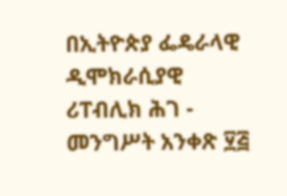በኢትዮጵያ ፌዴራላዊ ዲሞክራሲያዊ ሪፐብሊክ ሕገ - መንግሥት አንቀጽ ፶፭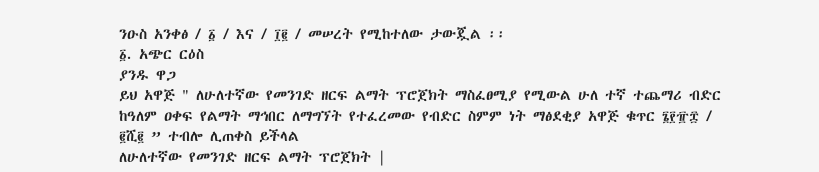ንዑስ አንቀፅ / ፩ / እና / ፲፪ / መሠረት የሚከተለው ታውጇል ፡፡
፩. አጭር ርዕስ
ያንዱ ዋጋ
ይህ አዋጅ " ለሁለተኛው የመንገድ ዘርፍ ልማት ፕሮጀክት ማስፈፀሚያ የሚውል ሁለ ተኛ ተጨማሪ ብድር ከዓለም ዐቀፍ የልማት ማኅበር ለማግኘት የተፈረመው የብድር ስምም ነት ማፅደቂያ አዋጅ ቁጥር ፮፻፹፰ / ፪ሺ፪ ” ተብሎ ሊጠቀስ ይችላል
ለሁለተኛው የመንገድ ዘርፍ ልማት ፕሮጀክት |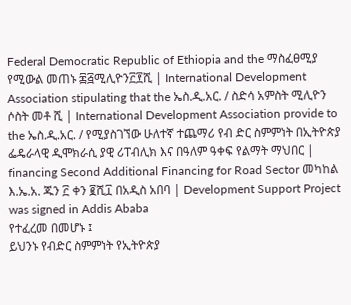Federal Democratic Republic of Ethiopia and the ማስፈፀሚያ የሚውል መጠኑ ፷፭ሚሊዮን፫፻ሺ | International Development Association stipulating that the ኤስ.ዲ.አር. / ስድሳ አምስት ሚሊዮን ሶስት መቶ ሺ | International Development Association provide to the ኤስ.ዲ.አር. / የሚያስገኘው ሁለተኛ ተጨማሪ የብ ድር ስምምነት በኢትዮጵያ ፌዴራላዊ ዲሞክራሲ ያዊ ሪፐብሊክ እና በዓለም ዓቀፍ የልማት ማህበር | financing Second Additional Financing for Road Sector መካከል እ.ኤ.አ. ጁን ፫ ቀን ፪ሺ፲ በአዲስ አበባ | Development Support Project was signed in Addis Ababa
የተፈረመ በመሆኑ ፤
ይህንኑ የብድር ስምምነት የኢትዮጵያ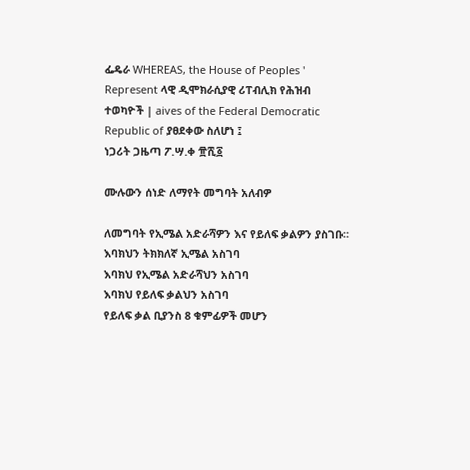ፌዴራ WHEREAS, the House of Peoples ' Represent ላዊ ዲሞክራሲያዊ ሪፐብሊክ የሕዝብ ተወካዮች | aives of the Federal Democratic Republic of ያፀደቀው ስለሆነ ፤
ነጋሪት ጋዜጣ ፖ.ሣ.ቀ ፹ሺ፩

ሙሉውን ሰነድ ለማየት መግባት አለብዎ

ለመግባት የኢሜል አድራሻዎን እና የይለፍ ቃልዎን ያስገቡ።
እባክህን ትክክለኛ ኢሜል አስገባ
እባክህ የኢሜል አድራሻህን አስገባ
እባክህ የይለፍ ቃልህን አስገባ
የይለፍ ቃል ቢያንስ 8 ቁምፊዎች መሆን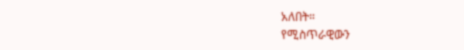አለበት።
የሚስጥራዊውን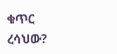ቁጥር ረሳህው?